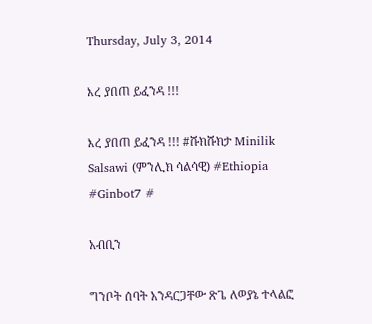Thursday, July 3, 2014

እረ ያበጠ ይፈንዳ !!!

እረ ያበጠ ይፈንዳ !!! #ሹክሹክታ Minilik Salsawi (ምንሊክ ሳልሳዊ) #Ethiopia #Ginbot7 #

አብቢን

ግንቦት ሰባት አንዳርጋቸው ጽጌ ለወያኔ ተላልፎ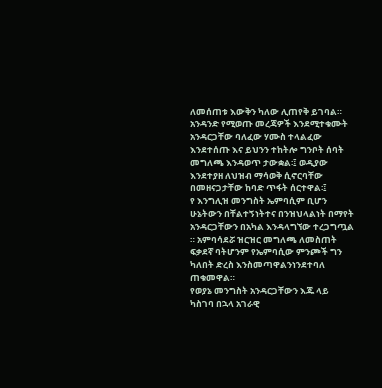ለመሰጠቱ እውቅን ካለው ሊጠየቅ ይገባል።
አንዳንድ የሚወጡ መረጃዎች እንደሚተቁሙት አንዳርጋቸው ባለፈው ሃሙስ ተላልፈው እንደተሰጡ እና ይህንን ተከትሎ ግንቦት ሰባት መግለጫ እንዳወጥ ታውቋል፡፤ ወዲያው እንደተያዘ ለህዝብ ማሳወቅ ሲኖርባቸው በመዘናጋታቸው ከባድ ጥፋት ሰርተዋል፡፤
የ እንግሊዝ መንግስት ኤምባሲም ቢሆን ሁኔትውን በቸልተኝነትተና በንዝህላልነት በማየት አንዳርጋቸውን በአካል እንዳላግኘው ተረጋግጧል ። አምባሳደሯ ዝርዝር መግለጫ ለመስጠት ፍቃደኛ ባትሆንም የኤምባሲው ምንጮች ግን ካለበት ድረስ እንስመጣዋልንነንደተባለ ጠቁመዋል።
የወያኔ መንግስት አንዳርጋቸውን እጁ ላይ ካስገባ በኋላ አገራዊ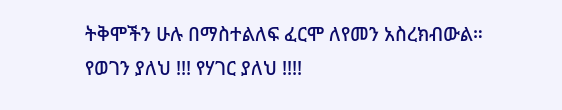ትቅሞችን ሁሉ በማስተልለፍ ፈርሞ ለየመን አስረክብውል።
የወገን ያለህ !!! የሃገር ያለህ !!!!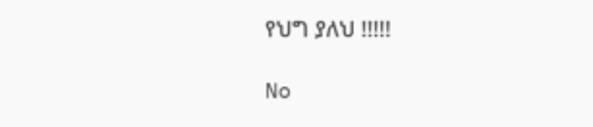የህግ ያለህ !!!!!

No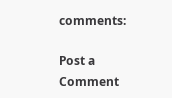comments:

Post a Comment